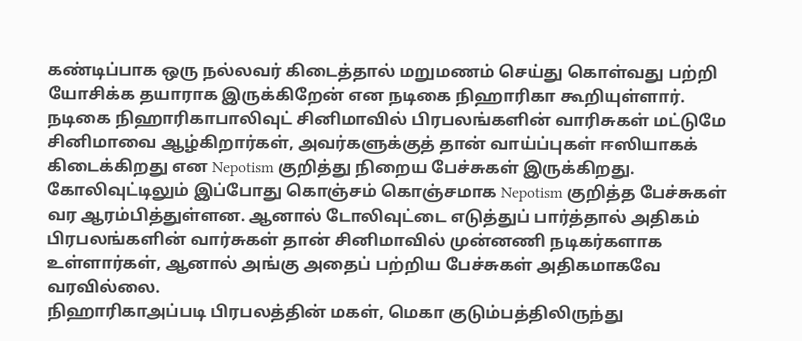கண்டிப்பாக ஒரு நல்லவர் கிடைத்தால் மறுமணம் செய்து கொள்வது பற்றி யோசிக்க தயாராக இருக்கிறேன் என நடிகை நிஹாரிகா கூறியுள்ளார்.
நடிகை நிஹாரிகாபாலிவுட் சினிமாவில் பிரபலங்களின் வாரிசுகள் மட்டுமே சினிமாவை ஆழ்கிறார்கள், அவர்களுக்குத் தான் வாய்ப்புகள் ஈஸியாகக் கிடைக்கிறது என Nepotism குறித்து நிறைய பேச்சுகள் இருக்கிறது.
கோலிவுட்டிலும் இப்போது கொஞ்சம் கொஞ்சமாக Nepotism குறித்த பேச்சுகள் வர ஆரம்பித்துள்ளன. ஆனால் டோலிவுட்டை எடுத்துப் பார்த்தால் அதிகம் பிரபலங்களின் வார்சுகள் தான் சினிமாவில் முன்னணி நடிகர்களாக உள்ளார்கள், ஆனால் அங்கு அதைப் பற்றிய பேச்சுகள் அதிகமாகவே வரவில்லை.
நிஹாரிகாஅப்படி பிரபலத்தின் மகள், மெகா குடும்பத்திலிருந்து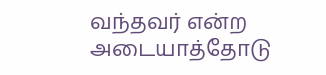வந்தவர் என்ற அடையாத்தோடு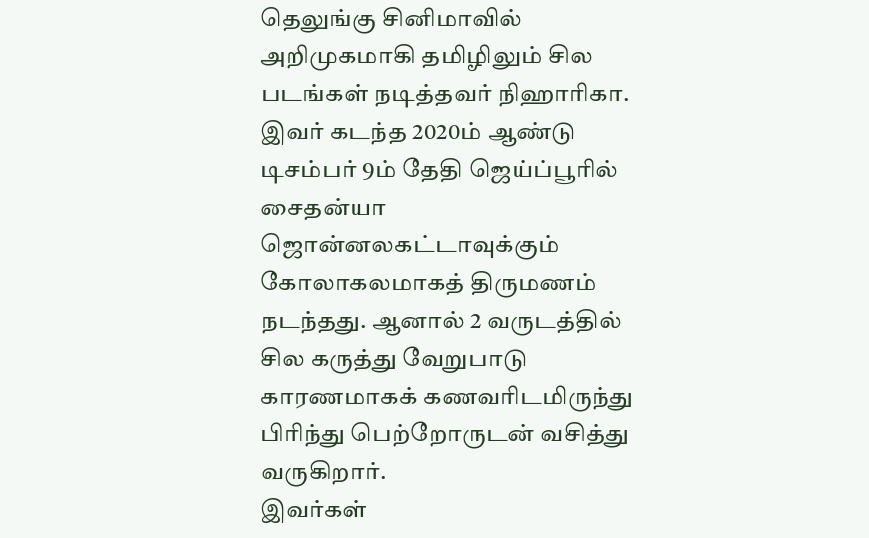தெலுங்கு சினிமாவில் அறிமுகமாகி தமிழிலும் சில படங்கள் நடித்தவர் நிஹாரிகா.
இவர் கடந்த 2020ம் ஆண்டு டிசம்பர் 9ம் தேதி ஜெய்ப்பூரில் சைதன்யா ஜொன்னலகட்டாவுக்கும் கோலாகலமாகத் திருமணம் நடந்தது. ஆனால் 2 வருடத்தில் சில கருத்து வேறுபாடு காரணமாகக் கணவரிடமிருந்து பிரிந்து பெற்றோருடன் வசித்து வருகிறார்.
இவர்கள்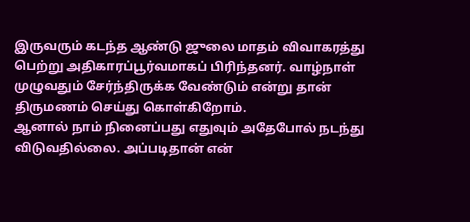இருவரும் கடந்த ஆண்டு ஜுலை மாதம் விவாகரத்து பெற்று அதிகாரப்பூர்வமாகப் பிரிந்தனர். வாழ்நாள் முழுவதும் சேர்ந்திருக்க வேண்டும் என்று தான் திருமணம் செய்து கொள்கிறோம்.
ஆனால் நாம் நினைப்பது எதுவும் அதேபோல் நடந்து விடுவதில்லை. அப்படிதான் என்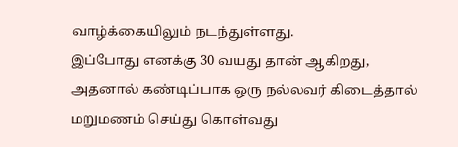வாழ்க்கையிலும் நடந்துள்ளது.
இப்போது எனக்கு 30 வயது தான் ஆகிறது, அதனால் கண்டிப்பாக ஒரு நல்லவர் கிடைத்தால் மறுமணம் செய்து கொள்வது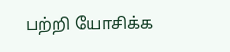பற்றி யோசிக்க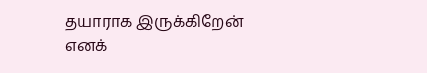தயாராக இருக்கிறேன் எனக்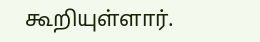கூறியுள்ளார்.